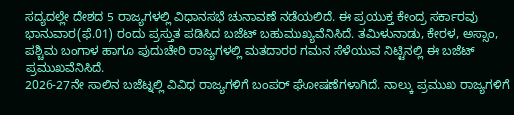ಸದ್ಯದಲ್ಲೇ ದೇಶದ 5 ರಾಜ್ಯಗಳಲ್ಲಿ ವಿಧಾನಸಭೆ ಚುನಾವಣೆ ನಡೆಯಲಿದೆ. ಈ ಪ್ರಯುಕ್ತ ಕೇಂದ್ರ ಸರ್ಕಾರವು ಭಾನುವಾರ(ಫೆ.01) ರಂದು ಪ್ರಸ್ತುತ ಪಡಿಸಿದ ಬಜೆಟ್ ಬಹುಮುಖ್ಯವೆನಿಸಿದೆ. ತಮಿಳುನಾಡು, ಕೇರಳ, ಅಸ್ಸಾಂ, ಪಶ್ಚಿಮ ಬಂಗಾಳ ಹಾಗೂ ಪುದುಚೇರಿ ರಾಜ್ಯಗಳಲ್ಲಿ ಮತದಾರರ ಗಮನ ಸೆಳೆಯುವ ನಿಟ್ಟಿನಲ್ಲಿ ಈ ಬಜೆಟ್ ಪ್ರಮುಖವೆನಿಸಿದೆ.
2026-27ನೇ ಸಾಲಿನ ಬಜೆಟ್ನಲ್ಲಿ ವಿವಿಧ ರಾಜ್ಯಗಳಿಗೆ ಬಂಪರ್ ಘೋಷಣೆಗಳಾಗಿದೆ. ನಾಲ್ಕು ಪ್ರಮುಖ ರಾಜ್ಯಗಳಿಗೆ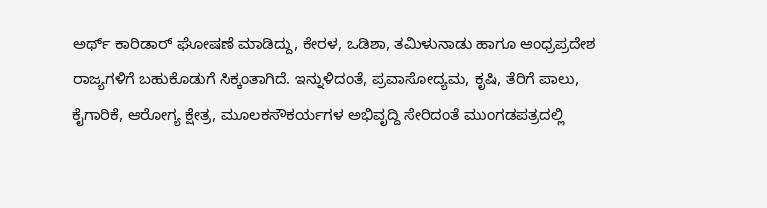ಅರ್ಥ್ ಕಾರಿಡಾರ್ ಘೋಷಣೆ ಮಾಡಿದ್ದು, ಕೇರಳ, ಒಡಿಶಾ, ತಮಿಳುನಾಡು ಹಾಗೂ ಆಂಧ್ರಪ್ರದೇಶ ರಾಜ್ಯಗಳಿಗೆ ಬಹುಕೊಡುಗೆ ಸಿಕ್ಕಂತಾಗಿದೆ. ಇನ್ನುಳಿದಂತೆ, ಪ್ರವಾಸೋದ್ಯಮ, ಕೃಷಿ, ತೆರಿಗೆ ಪಾಲು, ಕೈಗಾರಿಕೆ, ಆರೋಗ್ಯ ಕ್ಷೇತ್ರ, ಮೂಲಕಸೌಕರ್ಯಗಳ ಅಭಿವೃದ್ದಿ ಸೇರಿದಂತೆ ಮುಂಗಡಪತ್ರದಲ್ಲಿ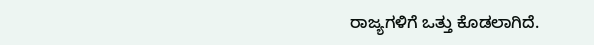ರಾಜ್ಯಗಳಿಗೆ ಒತ್ತು ಕೊಡಲಾಗಿದೆ.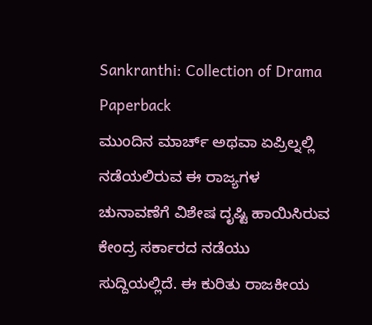Sankranthi: Collection of Drama Paperback
ಮುಂದಿನ ಮಾರ್ಚ್ ಅಥವಾ ಏಪ್ರಿಲ್ನಲ್ಲಿ ನಡೆಯಲಿರುವ ಈ ರಾಜ್ಯಗಳ ಚುನಾವಣೆಗೆ ವಿಶೇಷ ದೃಷ್ಟಿ ಹಾಯಿಸಿರುವ ಕೇಂದ್ರ ಸರ್ಕಾರದ ನಡೆಯು ಸುದ್ದಿಯಲ್ಲಿದೆ. ಈ ಕುರಿತು ರಾಜಕೀಯ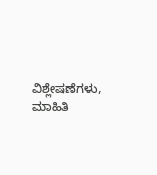ವಿಶ್ಲೇಷಣೆಗಳು, ಮಾಹಿತಿ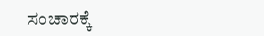ಸಂಚಾರಕ್ಕೆ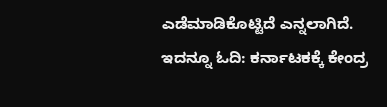ಎಡೆಮಾಡಿಕೊಟ್ಟಿದೆ ಎನ್ನಲಾಗಿದೆ. ಇದನ್ನೂ ಓದಿ: ಕರ್ನಾಟಕಕ್ಕೆ ಕೇಂದ್ರ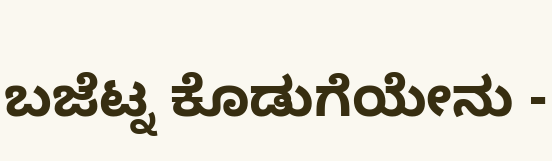ಬಜೆಟ್ನ ಕೊಡುಗೆಯೇನು -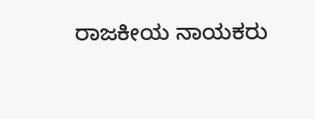ರಾಜಕೀಯ ನಾಯಕರು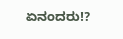ಏನಂದರು!?